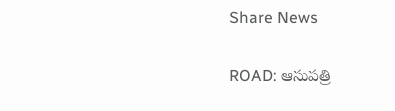Share News

ROAD: ఆసుపత్రి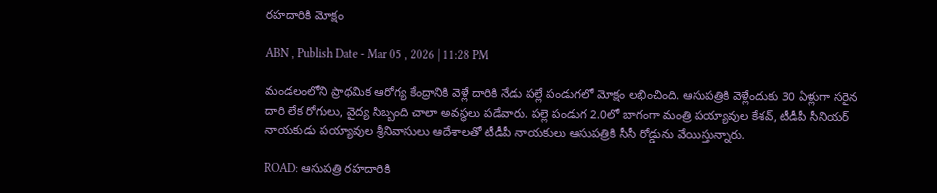రహదారికి మోక్షం

ABN , Publish Date - Mar 05 , 2026 | 11:28 PM

మండలంలోని ప్రాథమిక ఆరోగ్య కేంద్రానికి వెళ్లే దారికి నేడు పల్లే పండుగలో మోక్షం లభించింది. ఆసుపత్రికి వెళ్లేందుకు 30 ఏళ్లుగా సరైన దారి లేక రోగులు, వైద్య సిబ్బంది చాలా అవస్థలు పడేవారు. పల్లె పండుగ 2.0లో బాగంగా మంత్రి పయ్యావుల కేశవ్‌, టీడీపీ సీనియర్‌ నాయకుడు పయ్యావుల శ్రీనివాసులు ఆదేశాలతో టీడీపీ నాయకులు ఆసుపత్రికి సీసీ రోడ్డును వేయిస్తున్నారు.

ROAD: ఆసుపత్రి రహదారికి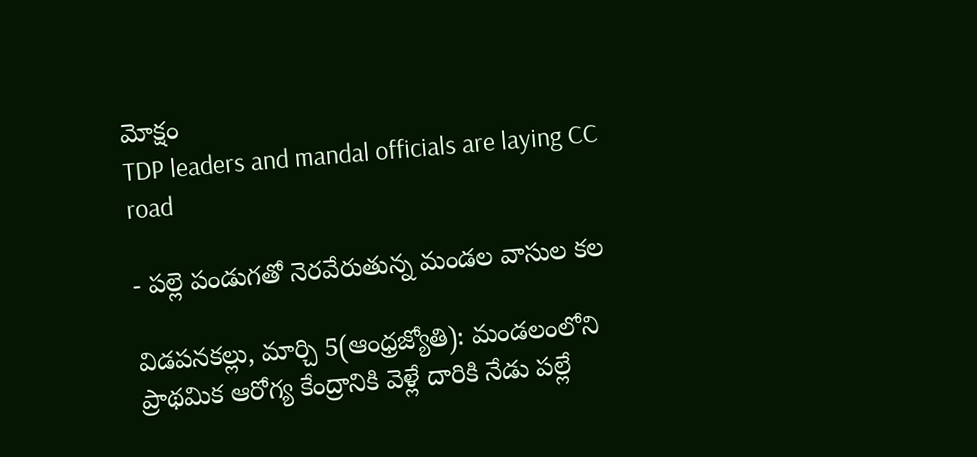మోక్షం
TDP leaders and mandal officials are laying CC road

- పల్లె పండుగతో నెరవేరుతున్న మండల వాసుల కల

విడపనకల్లు, మార్చి 5(ఆంధ్రజ్యోతి): మండలంలోని ప్రాథమిక ఆరోగ్య కేంద్రానికి వెళ్లే దారికి నేడు పల్లే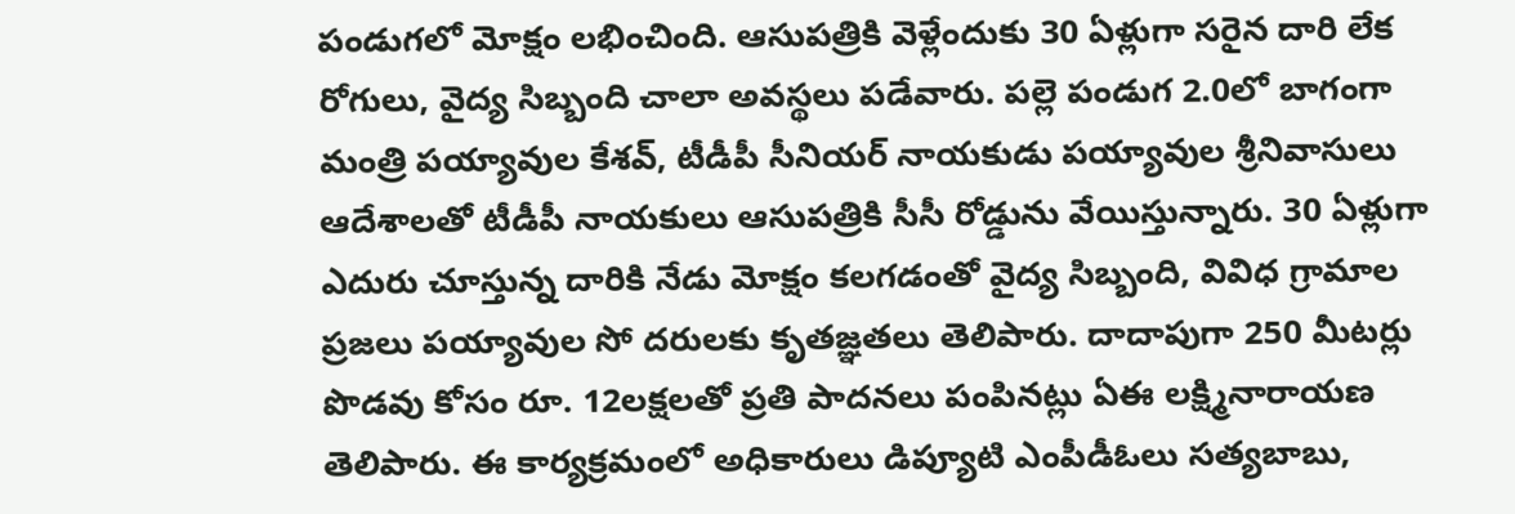పండుగలో మోక్షం లభించింది. ఆసుపత్రికి వెళ్లేందుకు 30 ఏళ్లుగా సరైన దారి లేక రోగులు, వైద్య సిబ్బంది చాలా అవస్థలు పడేవారు. పల్లె పండుగ 2.0లో బాగంగా మంత్రి పయ్యావుల కేశవ్‌, టీడీపీ సీనియర్‌ నాయకుడు పయ్యావుల శ్రీనివాసులు ఆదేశాలతో టీడీపీ నాయకులు ఆసుపత్రికి సీసీ రోడ్డును వేయిస్తున్నారు. 30 ఏళ్లుగా ఎదురు చూస్తున్న దారికి నేడు మోక్షం కలగడంతో వైద్య సిబ్బంది, వివిధ గ్రామాల ప్రజలు పయ్యావుల సో దరులకు కృతజ్ఞతలు తెలిపారు. దాదాపుగా 250 మీటర్లు పొడవు కోసం రూ. 12లక్షలతో ప్రతి పాదనలు పంపినట్లు ఏఈ లక్ష్మినారాయణ తెలిపారు. ఈ కార్యక్రమంలో అధికారులు డిప్యూటి ఎంపీడీఓలు సత్యబాబు,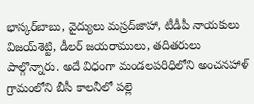భాస్కర్‌బాబు, వైద్యులు మస్రద్‌జాహా, టీడీపీ నాయకులు విజయ్‌శెట్టి, డీలర్‌ జయరాములు, తదితరులు పాల్గొన్నారు. అదే విధంగా మండలపరిధిలోని అంచనహాళ్‌ గ్రామంలోని బీసీ కాలనీలో పల్లె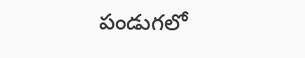పండుగలో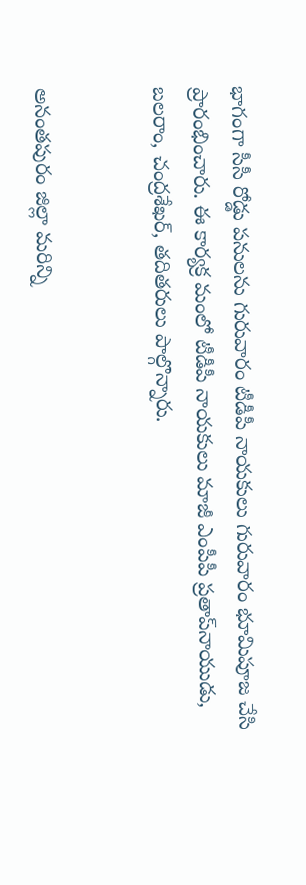భాగంగా సీసీ రోడ్డు పనులను గురువారం టీడీపీ నాయకులు గురువారం భూమిపూజ చేసి ప్రారంభించారు. ఈ కార్యక్ర మంలో టీడీపీ నాయకులు మాజీ ఎంపీపీ ప్రతాప్‌నాయుడు, బలరాం, చంద్రశేఖర్‌, తదితరులు పాల్గొన్నారు.


అనంతపురం జిల్లా మరిన్ని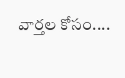వార్తల కోసం....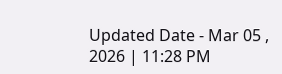Updated Date - Mar 05 , 2026 | 11:28 PM